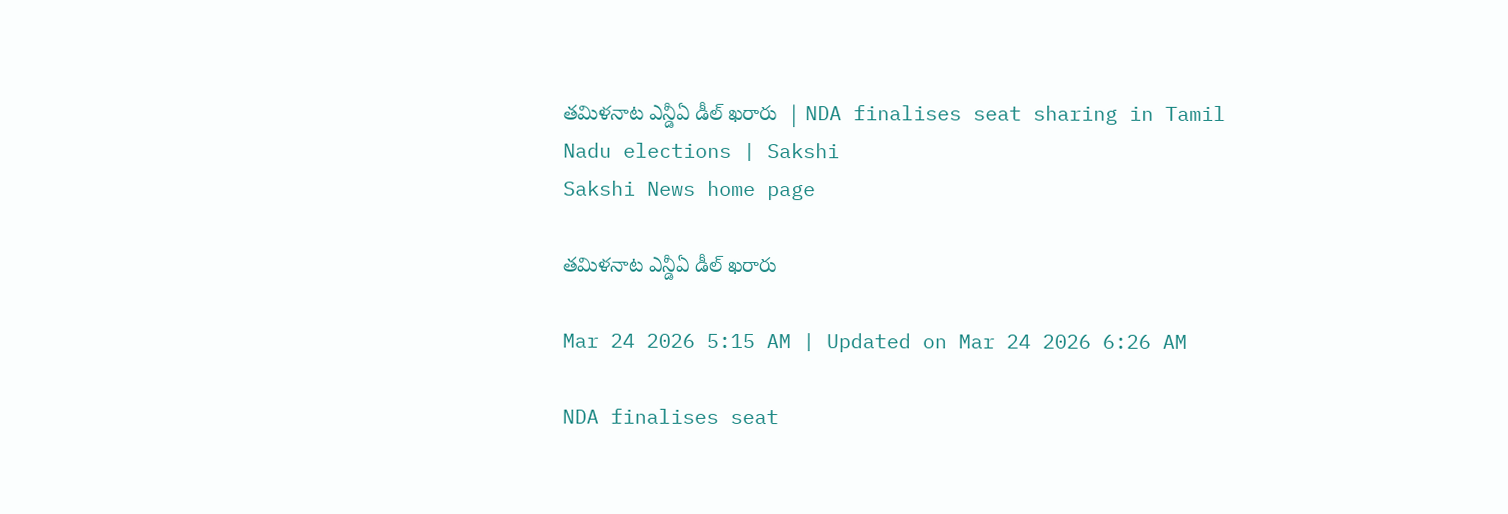తమిళనాట ఎన్డీఏ డీల్‌ ఖరారు  | NDA finalises seat sharing in Tamil Nadu elections | Sakshi
Sakshi News home page

తమిళనాట ఎన్డీఏ డీల్‌ ఖరారు

Mar 24 2026 5:15 AM | Updated on Mar 24 2026 6:26 AM

NDA finalises seat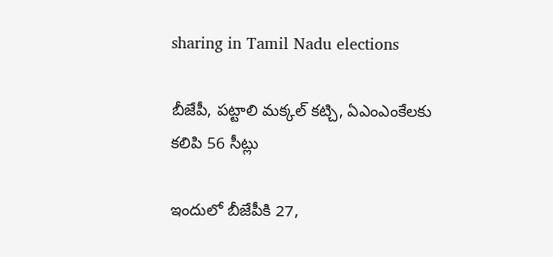sharing in Tamil Nadu elections

బీజేపీ, పట్టాలి మక్కల్‌ కట్చి, ఏఎంఎంకేలకు కలిపి 56 సీట్లు

ఇందులో బీజేపీకి 27,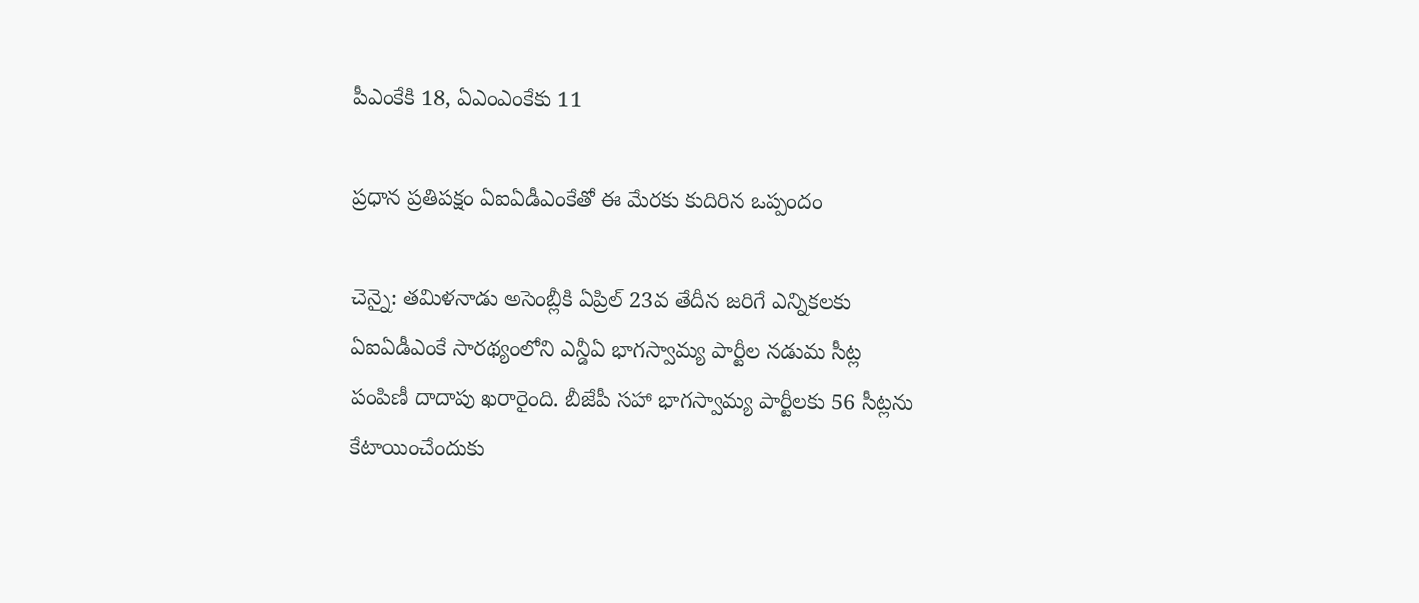పీఎంకేకి 18, ఏఎంఎంకేకు 11

ప్రధాన ప్రతిపక్షం ఏఐఏడీఎంకేతో ఈ మేరకు కుదిరిన ఒప్పందం

చెన్నై: తమిళనాడు అసెంబ్లీకి ఏప్రిల్‌ 23వ తేదీన జరిగే ఎన్నికలకు ఏఐఏడీఎంకే సారథ్యంలోని ఎన్డీఏ భాగస్వామ్య పార్టీల నడుమ సీట్ల పంపిణీ దాదాపు ఖరారైంది. బీజేపీ సహా భాగస్వామ్య పార్టీలకు 56 సీట్లను కేటాయించేందుకు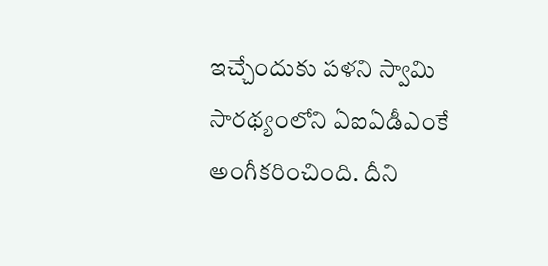ఇచ్చేందుకు పళని స్వామి సారథ్యంలోని ఏఐఏడీఎంకే అంగీకరించింది. దీని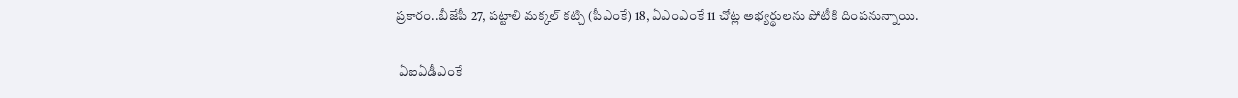ప్రకారం..బీజేపీ 27, పట్టాలి మక్కల్‌ కట్చి (పీఎంకే) 18, ఏఎంఎంకే 11 చోట్ల అభ్యర్థులను పోటీకి దింపనున్నాయి.

 ఏఐఏడీఎంకే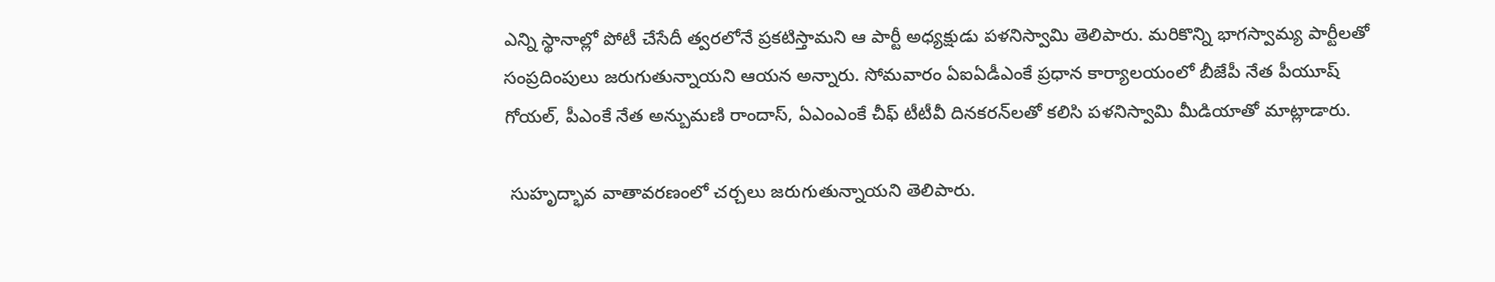ఎన్ని స్థానాల్లో పోటీ చేసేదీ త్వరలోనే ప్రకటిస్తామని ఆ పార్టీ అధ్యక్షుడు పళనిస్వామి తెలిపారు. మరికొన్ని భాగస్వామ్య పార్టీలతో సంప్రదింపులు జరుగుతున్నాయని ఆయన అన్నారు. సోమవారం ఏఐఏడీఎంకే ప్రధాన కార్యాలయంలో బీజేపీ నేత పీయూష్‌ గోయల్, పీఎంకే నేత అన్బుమణి రాందాస్, ఏఎంఎంకే చీఫ్‌ టీటీవీ దినకరన్‌లతో కలిసి పళనిస్వామి మీడియాతో మాట్లాడారు.

 సుహృద్భావ వాతావరణంలో చర్చలు జరుగుతున్నాయని తెలిపారు.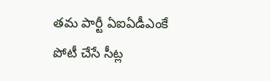తమ పార్టీ ఏఐఏడీఎంకే పోటీ చేసే సీట్ల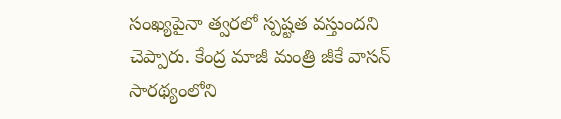సంఖ్యపైనా త్వరలో స్పష్టత వస్తుందని చెప్పారు. కేంద్ర మాజీ మంత్రి జీకే వాసన్‌ సారథ్యంలోని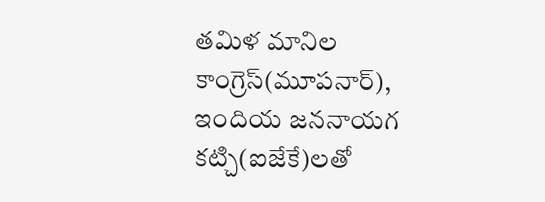తమిళ మానిల కాంగ్రెస్‌(మూపనార్‌), ఇందియ జననాయగ కట్చి(ఐజేకే)లతో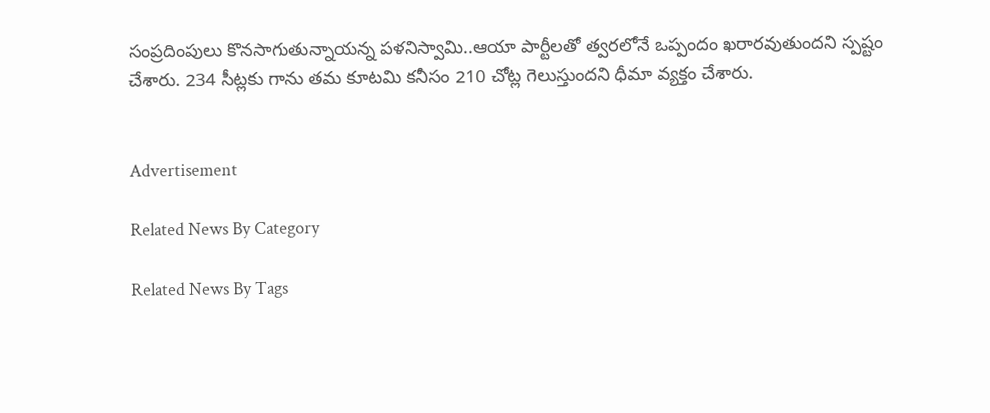సంప్రదింపులు కొనసాగుతున్నాయన్న పళనిస్వామి..ఆయా పార్టీలతో త్వరలోనే ఒప్పందం ఖరారవుతుందని స్పష్టం చేశారు. 234 సీట్లకు గాను తమ కూటమి కనీసం 210 చోట్ల గెలుస్తుందని ధీమా వ్యక్తం చేశారు.


Advertisement

Related News By Category

Related News By Tags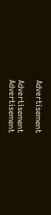Advertisement

Advertisement
Advertisement